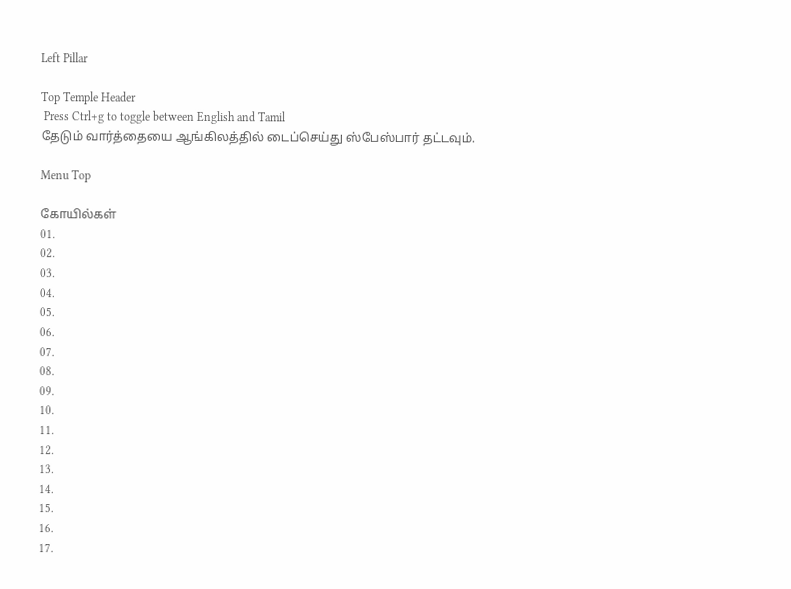Left Pillar

Top Temple Header
 Press Ctrl+g to toggle between English and Tamil
தேடும் வார்த்தையை ஆங்கிலத்தில் டைப்செய்து ஸ்பேஸ்பார் தட்டவும்.

Menu Top

கோயில்கள்
01.
02.
03.
04.
05.
06.
07.
08.
09.
10.
11.
12.
13.
14.
15.
16.
17.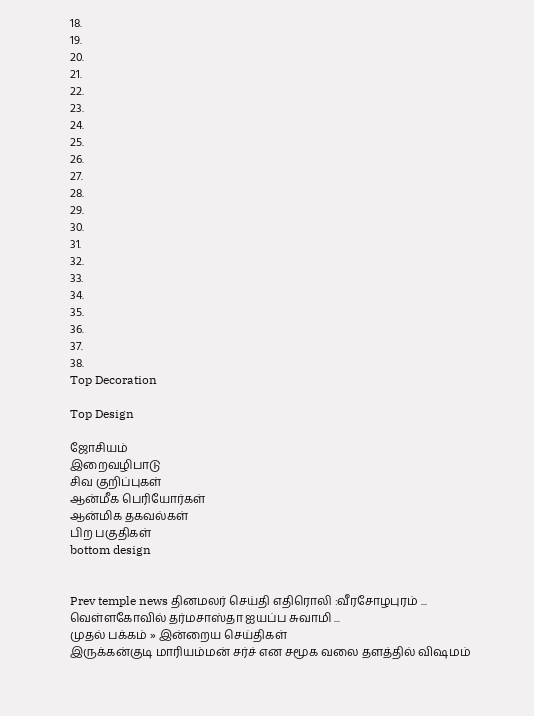18.
19.
20.
21.
22.
23.
24.
25.
26.
27.
28.
29.
30.
31.
32.
33.
34.
35.
36.
37.
38.
Top Decoration

Top Design

ஜோசியம்
இறைவழிபாடு
சிவ குறிப்புகள்
ஆன்மீக பெரியோர்கள்
ஆன்மிக தகவல்கள்
பிற பகுதிகள்
bottom design


Prev temple news தினமலர் செய்தி எதிரொலி :வீரசோழபுரம் ... வெள்ளகோவில் தர்மசாஸ்தா ஐயப்ப சுவாமி ...
முதல் பக்கம் » இன்றைய செய்திகள்
இருக்கன்குடி மாரியம்மன் சர்ச் என சமூக வலை தளத்தில் விஷமம்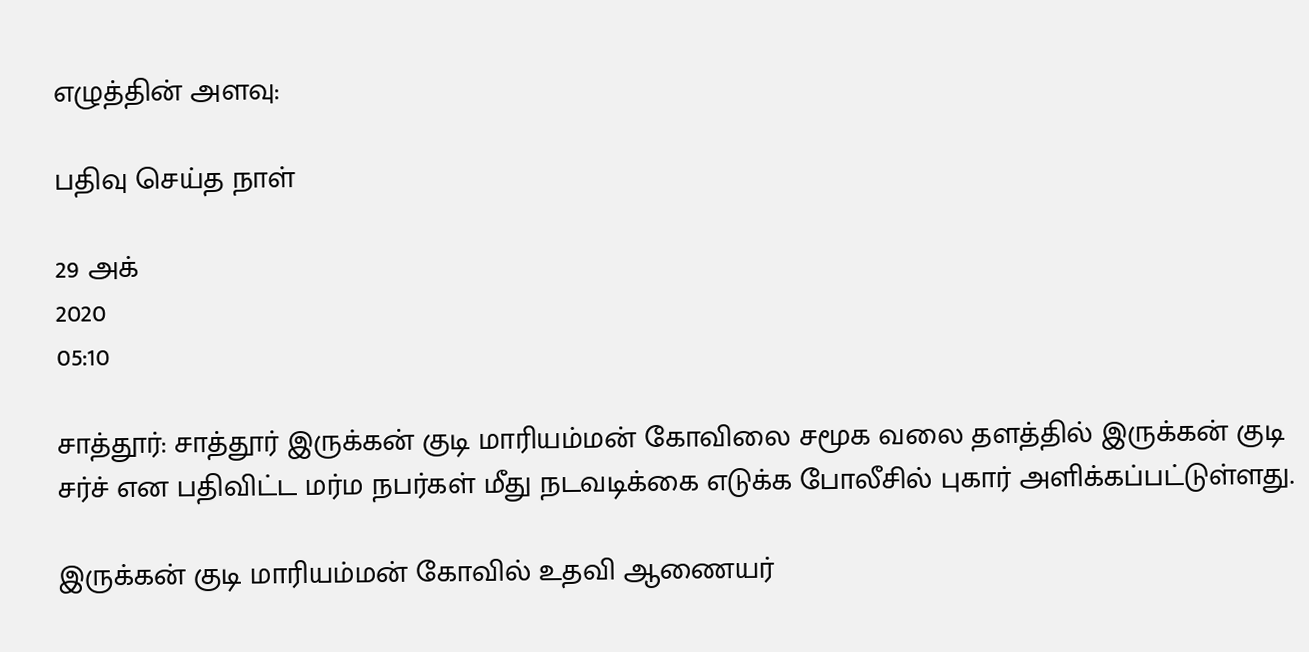எழுத்தின் அளவு:

பதிவு செய்த நாள்

29 அக்
2020
05:10

சாத்தூர்: சாத்தூர் இருக்கன் குடி மாரியம்மன் கோவிலை சமூக வலை தளத்தில் இருக்கன் குடி சர்ச் என பதிவிட்ட மர்ம நபர்கள் மீது நடவடிக்கை எடுக்க போலீசில் புகார் அளிக்கப்பட்டுள்ளது.

இருக்கன் குடி மாரியம்மன் கோவில் உதவி ஆணையர்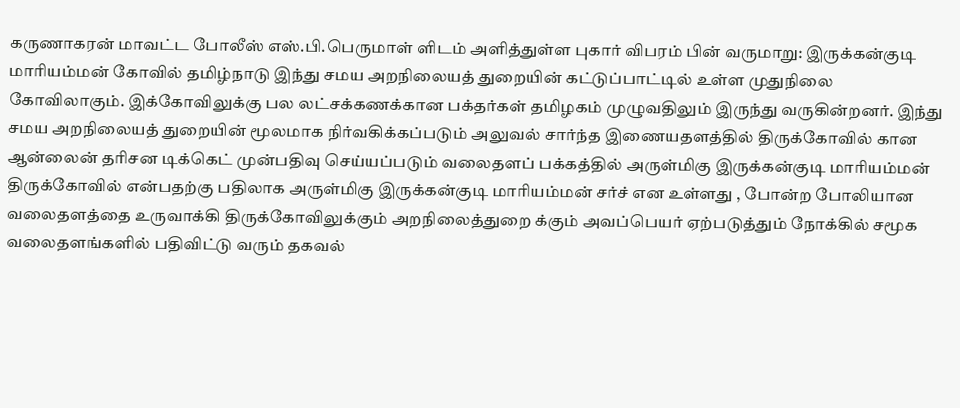கருணாகரன் மாவட்ட போலீஸ் எஸ்.பி.பெருமாள் ளிடம் அளித்துள்ள புகார் விபரம் பின் வருமாறு: இருக்கன்குடி மாரியம்மன் கோவில் தமிழ்நாடு இந்து சமய அறநிலையத் துறையின் கட்டுப்பாட்டில் உள்ள முதுநிலை கோவிலாகும். இக்கோவிலுக்கு பல லட்சக்கணக்கான பக்தர்கள் தமிழகம் முழுவதிலும் இருந்து வருகின்றனர். இந்து சமய அறநிலையத் துறையின் மூலமாக நிர்வகிக்கப்படும் அலுவல் சார்ந்த இணையதளத்தில் திருக்கோவில் கான ஆன்லைன் தரிசன டிக்கெட் முன்பதிவு செய்யப்படும் வலைதளப் பக்கத்தில் அருள்மிகு இருக்கன்குடி மாரியம்மன் திருக்கோவில் என்பதற்கு பதிலாக அருள்மிகு இருக்கன்குடி மாரியம்மன் சர்ச் என உள்ளது , போன்ற போலியான வலைதளத்தை உருவாக்கி திருக்கோவிலுக்கும் அறநிலைத்துறை க்கும் அவப்பெயர் ஏற்படுத்தும் நோக்கில் சமூக வலைதளங்களில் பதிவிட்டு வரும் தகவல்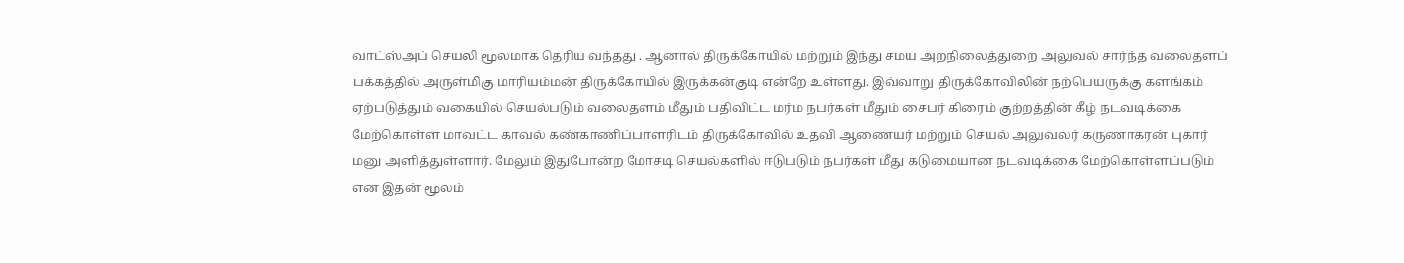வாட்ஸ்அப் செயலி மூலமாக தெரிய வந்தது . ஆனால் திருக்கோயில் மற்றும் இந்து சமய அறநிலைத்துறை அலுவல் சார்ந்த வலைதளப் பக்கத்தில் அருள்மிகு மாரியம்மன் திருக்கோயில் இருக்கன்குடி என்றே உள்ளது. இவ்வாறு திருக்கோவிலின் நற்பெயருக்கு களங்கம் ஏற்படுத்தும் வகையில் செயல்படும் வலைதளம் மீதும் பதிவிட்ட மர்ம நபர்கள் மீதும் சைபர் கிரைம் குற்றத்தின் கீழ் நடவடிக்கை மேற்கொள்ள மாவட்ட காவல் கண்காணிப்பாளரிடம் திருக்கோவில் உதவி ஆணையர் மற்றும் செயல் அலுவலர் கருணாகரன் புகார் மனு அளித்துள்ளார். மேலும் இதுபோன்ற மோசடி செயல்களில் ஈடுபடும் நபர்கள் மீது கடுமையான நடவடிக்கை மேற்கொள்ளப்படும் என இதன் மூலம்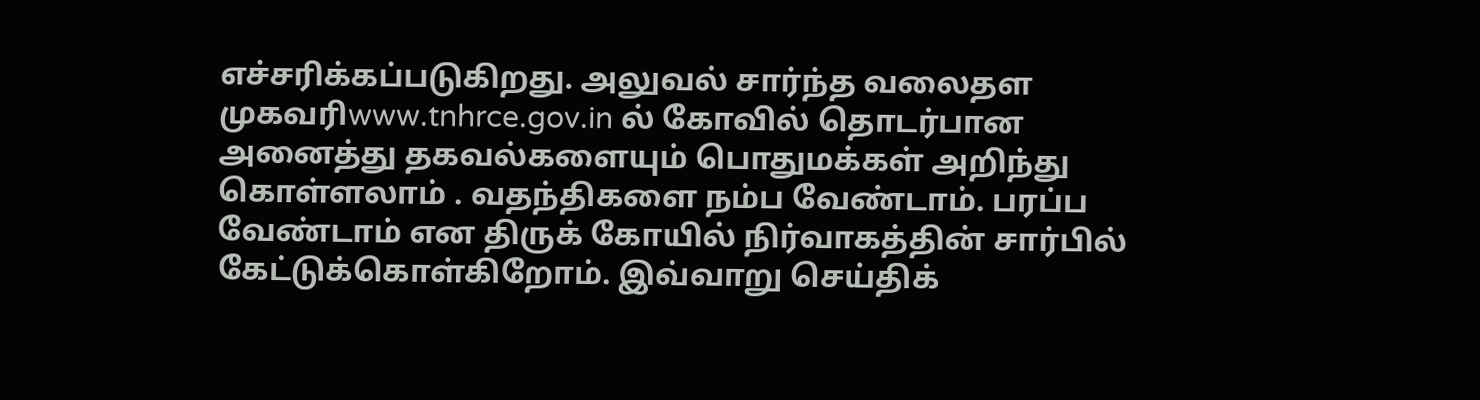எச்சரிக்கப்படுகிறது. அலுவல் சார்ந்த வலைதள முகவரிwww.tnhrce.gov.in ல் கோவில் தொடர்பான அனைத்து தகவல்களையும் பொதுமக்கள் அறிந்து கொள்ளலாம் . வதந்திகளை நம்ப வேண்டாம். பரப்ப வேண்டாம் என திருக் கோயில் நிர்வாகத்தின் சார்பில் கேட்டுக்கொள்கிறோம். இவ்வாறு செய்திக்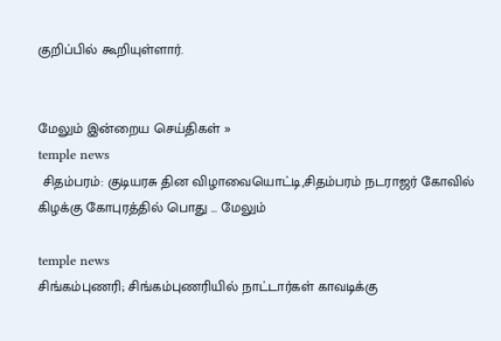குறிப்பில் கூறியுள்ளார்.


மேலும் இன்றைய செய்திகள் »
temple news
 சிதம்பரம்: குடியரசு தின விழாவையொட்டி,சிதம்பரம் நடராஜர் கோவில் கிழக்கு கோபுரத்தில் பொது ... மேலும்

temple news
சிங்கம்புணரி; சிங்கம்புணரியில் நாட்டார்கள் காவடிக்கு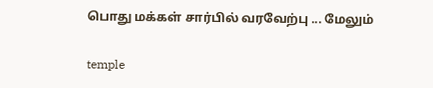பொது மக்கள் சார்பில் வரவேற்பு ... மேலும்

temple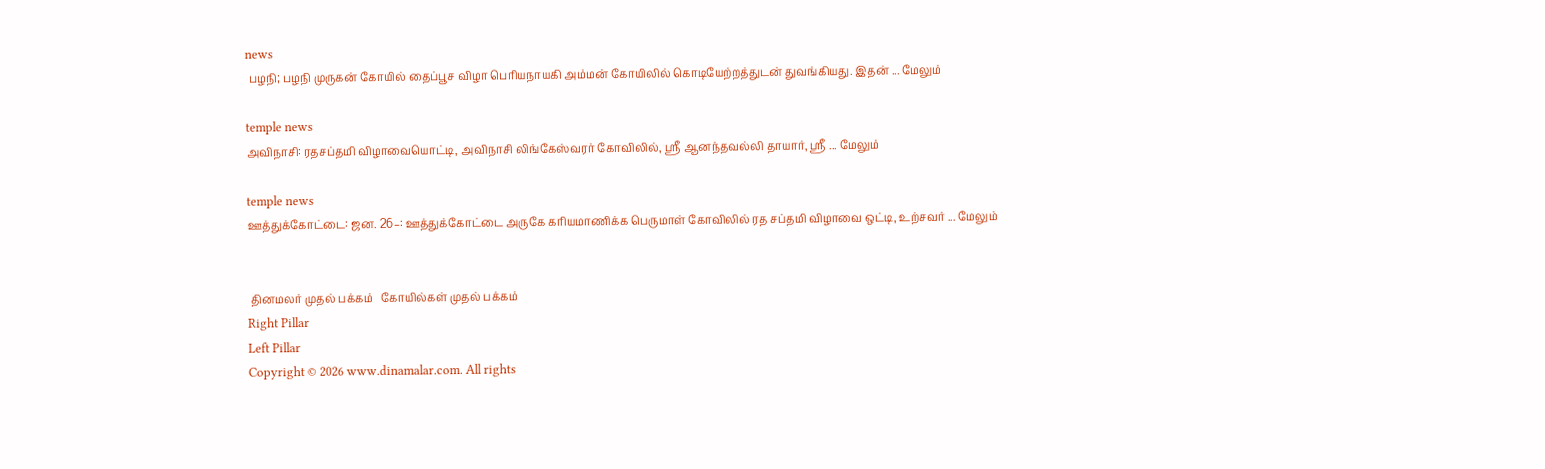news
 பழநி; பழநி முருகன் கோயில் தைப்பூச விழா பெரியநாயகி அம்மன் கோயிலில் கொடியேற்றத்துடன் துவங்கியது. இதன் ... மேலும்

temple news
அவிநாசி: ரதசப்தமி விழாவையொட்டி, அவிநாசி லிங்கேஸ்வரர் கோவிலில், ஸ்ரீ ஆனந்தவல்லி தாயார், ஸ்ரீ ... மேலும்

temple news
ஊத்துக்கோட்டை: ஜன. 26–: ஊத்துக்கோட்டை அருகே கரியமாணிக்க பெருமாள் கோவிலில் ரத சப்தமி விழாவை ஒட்டி, உற்சவர் ... மேலும்


 தினமலர் முதல் பக்கம்   கோயில்கள் முதல் பக்கம்
Right Pillar
Left Pillar
Copyright © 2026 www.dinamalar.com. All rights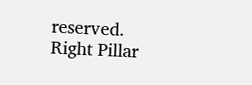reserved.
Right Pillar